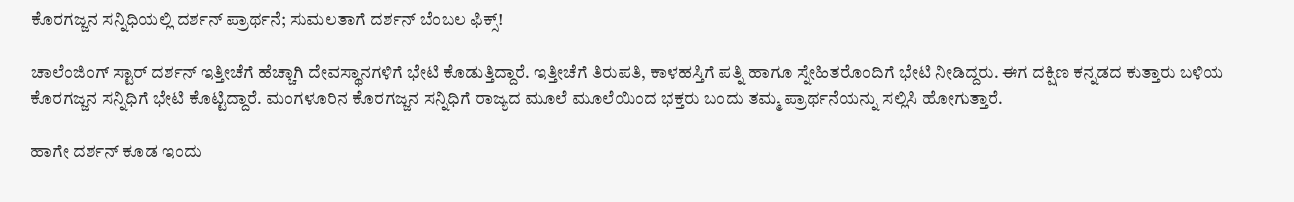ಕೊರಗಜ್ಜನ ಸನ್ನಿಧಿಯಲ್ಲಿ ದರ್ಶನ್ ಪ್ರಾರ್ಥನೆ; ಸುಮಲತಾಗೆ ದರ್ಶನ್ ಬೆಂಬಲ ಫಿಕ್ಸ್!

ಚಾಲೆಂಜಿಂಗ್ ಸ್ಟಾರ್ ದರ್ಶನ್ ಇತ್ತೀಚೆಗೆ ಹೆಚ್ಚಾಗಿ ದೇವಸ್ಥಾನಗಳಿಗೆ ಭೇಟಿ ಕೊಡುತ್ತಿದ್ದಾರೆ. ಇತ್ತೀಚೆಗೆ ತಿರುಪತಿ, ಕಾಳಹಸ್ತಿಗೆ ಪತ್ನಿ ಹಾಗೂ ಸ್ನೇಹಿತರೊಂದಿಗೆ ಭೇಟಿ ನೀಡಿದ್ದರು. ಈಗ ದಕ್ಷಿಣ ಕನ್ನಡದ ಕುತ್ತಾರು ಬಳಿಯ ಕೊರಗಜ್ಜನ ಸನ್ನಿಧಿಗೆ ಭೇಟಿ ಕೊಟ್ಟಿದ್ದಾರೆ. ಮಂಗಳೂರಿನ ಕೊರಗಜ್ಜನ ಸನ್ನಿಧಿಗೆ ರಾಜ್ಯದ ಮೂಲೆ ಮೂಲೆಯಿಂದ ಭಕ್ತರು ಬಂದು ತಮ್ಮ ಪ್ರಾರ್ಥನೆಯನ್ನು ಸಲ್ಲಿಸಿ ಹೋಗುತ್ತಾರೆ.

ಹಾಗೇ ದರ್ಶನ್ ಕೂಡ ಇಂದು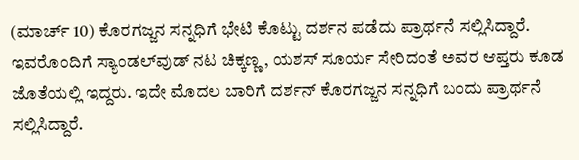(ಮಾರ್ಚ್ 10) ಕೊರಗಜ್ಜನ ಸನ್ನಧಿಗೆ ಭೇಟಿ ಕೊಟ್ಟು ದರ್ಶನ ಪಡೆದು ಪ್ರಾರ್ಥನೆ ಸಲ್ಲಿಸಿದ್ದಾರೆ. ಇವರೊಂದಿಗೆ ಸ್ಯಾಂಡಲ್‌ವುಡ್ ನಟ ಚಿಕ್ಕಣ್ಣ, ಯಶಸ್ ಸೂರ್ಯ ಸೇರಿದಂತೆ ಅವರ ಆಪ್ತರು ಕೂಡ ಜೊತೆಯಲ್ಲಿ ಇದ್ದರು. ಇದೇ ಮೊದಲ ಬಾರಿಗೆ ದರ್ಶನ್ ಕೊರಗಜ್ಜನ ಸನ್ನಧಿಗೆ ಬಂದು ಪ್ರಾರ್ಥನೆ ಸಲ್ಲಿಸಿದ್ದಾರೆ.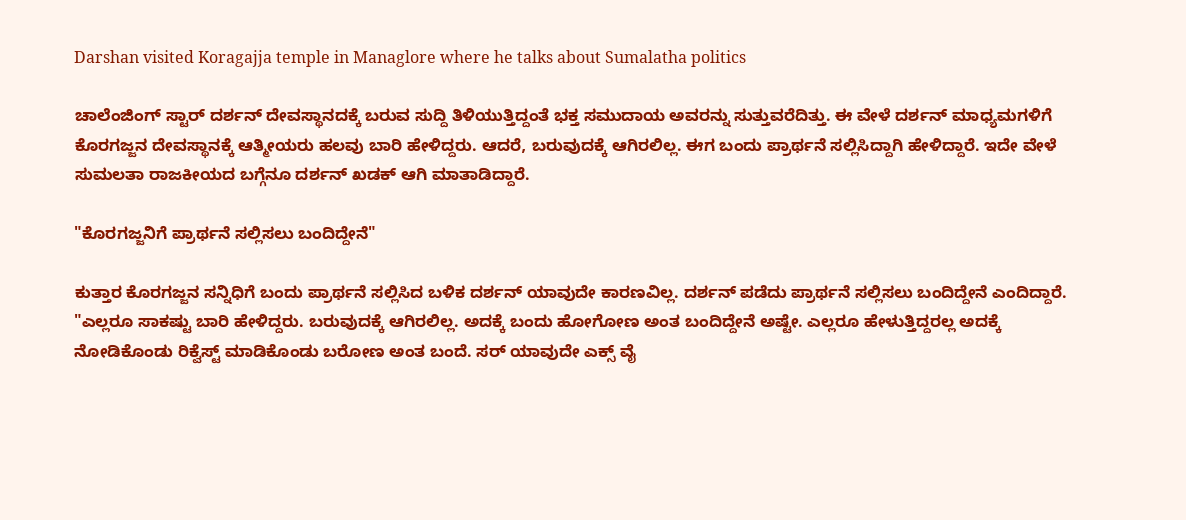Darshan visited Koragajja temple in Managlore where he talks about Sumalatha politics

ಚಾಲೆಂಜಿಂಗ್ ಸ್ಟಾರ್ ದರ್ಶನ್ ದೇವಸ್ಥಾನದಕ್ಕೆ ಬರುವ ಸುದ್ದಿ ತಿಳಿಯುತ್ತಿದ್ದಂತೆ ಭಕ್ತ ಸಮುದಾಯ ಅವರನ್ನು ಸುತ್ತುವರೆದಿತ್ತು. ಈ ವೇಳೆ ದರ್ಶನ್ ಮಾಧ್ಯಮಗಳಿಗೆ ಕೊರಗಜ್ಜನ ದೇವಸ್ಥಾನಕ್ಕೆ ಆತ್ಮೀಯರು ಹಲವು ಬಾರಿ ಹೇಳಿದ್ದರು. ಆದರೆ, ಬರುವುದಕ್ಕೆ ಆಗಿರಲಿಲ್ಲ. ಈಗ ಬಂದು ಪ್ರಾರ್ಥನೆ ಸಲ್ಲಿಸಿದ್ದಾಗಿ ಹೇಳಿದ್ದಾರೆ. ಇದೇ ವೇಳೆ ಸುಮಲತಾ ರಾಜಕೀಯದ ಬಗ್ಗೆನೂ ದರ್ಶನ್ ಖಡಕ್ ಆಗಿ ಮಾತಾಡಿದ್ದಾರೆ.

"ಕೊರಗಜ್ಜನಿಗೆ ಪ್ರಾರ್ಥನೆ ಸಲ್ಲಿಸಲು ಬಂದಿದ್ದೇನೆ"

ಕುತ್ತಾರ ಕೊರಗಜ್ಜನ ಸನ್ನಿಧಿಗೆ ಬಂದು ಪ್ರಾರ್ಥನೆ ಸಲ್ಲಿಸಿದ ಬಳಿಕ ದರ್ಶನ್ ಯಾವುದೇ ಕಾರಣವಿಲ್ಲ. ದರ್ಶನ್ ಪಡೆದು ಪ್ರಾರ್ಥನೆ ಸಲ್ಲಿಸಲು ಬಂದಿದ್ದೇನೆ ಎಂದಿದ್ದಾರೆ. "ಎಲ್ಲರೂ ಸಾಕಷ್ಟು ಬಾರಿ ಹೇಳಿದ್ದರು. ಬರುವುದಕ್ಕೆ ಆಗಿರಲಿಲ್ಲ. ಅದಕ್ಕೆ ಬಂದು ಹೋಗೋಣ ಅಂತ ಬಂದಿದ್ದೇನೆ ಅಷ್ಟೇ. ಎಲ್ಲರೂ ಹೇಳುತ್ತಿದ್ದರಲ್ಲ ಅದಕ್ಕೆ ನೋಡಿಕೊಂಡು ರಿಕ್ವೆಸ್ಟ್ ಮಾಡಿಕೊಂಡು ಬರೋಣ ಅಂತ ಬಂದೆ. ಸರ್ ಯಾವುದೇ ಎಕ್ಸ್‌ ವೈ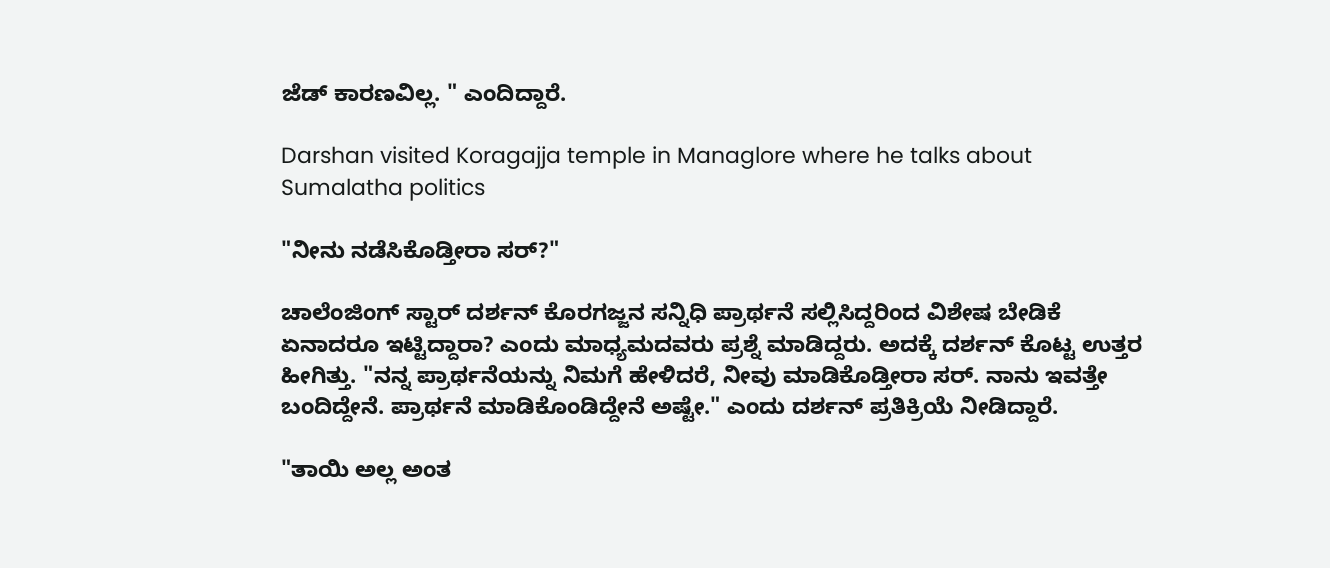ಜೆಡ್ ಕಾರಣವಿಲ್ಲ. " ಎಂದಿದ್ದಾರೆ.

Darshan visited Koragajja temple in Managlore where he talks about Sumalatha politics

"ನೀನು ನಡೆಸಿಕೊಡ್ತೀರಾ ಸರ್?"

ಚಾಲೆಂಜಿಂಗ್ ಸ್ಟಾರ್ ದರ್ಶನ್ ಕೊರಗಜ್ಜನ ಸನ್ನಿಧಿ ಪ್ರಾರ್ಥನೆ ಸಲ್ಲಿಸಿದ್ದರಿಂದ ವಿಶೇಷ ಬೇಡಿಕೆ ಏನಾದರೂ ಇಟ್ಟಿದ್ದಾರಾ? ಎಂದು ಮಾಧ್ಯಮದವರು ಪ್ರಶ್ನೆ ಮಾಡಿದ್ದರು. ಅದಕ್ಕೆ ದರ್ಶನ್ ಕೊಟ್ಟ ಉತ್ತರ ಹೀಗಿತ್ತು. "ನನ್ನ ಪ್ರಾರ್ಥನೆಯನ್ನು ನಿಮಗೆ ಹೇಳಿದರೆ, ನೀವು ಮಾಡಿಕೊಡ್ತೀರಾ ಸರ್. ನಾನು ಇವತ್ತೇ ಬಂದಿದ್ದೇನೆ. ಪ್ರಾರ್ಥನೆ ಮಾಡಿಕೊಂಡಿದ್ದೇನೆ ಅಷ್ಟೇ." ಎಂದು ದರ್ಶನ್ ಪ್ರತಿಕ್ರಿಯೆ ನೀಡಿದ್ದಾರೆ.

"ತಾಯಿ ಅಲ್ಲ ಅಂತ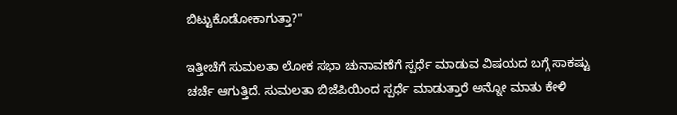ಬಿಟ್ಟುಕೊಡೋಕಾಗುತ್ತಾ?"

ಇತ್ತೀಚೆಗೆ ಸುಮಲತಾ ಲೋಕ ಸಭಾ ಚುನಾವಣೆಗೆ ಸ್ಪರ್ಧೆ ಮಾಡುವ ವಿಷಯದ ಬಗ್ಗೆ ಸಾಕಷ್ಟು ಚರ್ಚೆ ಆಗುತ್ತಿದೆ. ಸುಮಲತಾ ಬಿಜೆಪಿಯಿಂದ ಸ್ಪರ್ಧೆ ಮಾಡುತ್ತಾರೆ ಅನ್ನೋ ಮಾತು ಕೇಳಿ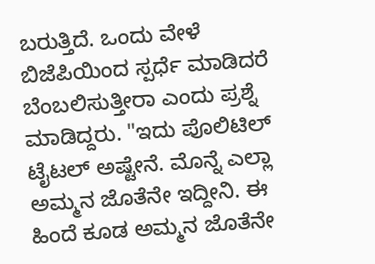ಬರುತ್ತಿದೆ. ಒಂದು ವೇಳೆ ಬಿಜೆಪಿಯಿಂದ ಸ್ಪರ್ಧೆ ಮಾಡಿದರೆ ಬೆಂಬಲಿಸುತ್ತೀರಾ ಎಂದು ಪ್ರಶ್ನೆ ಮಾಡಿದ್ದರು. "ಇದು ಪೊಲಿಟಿಲ್ ಟೈಟಲ್ ಅಷ್ಟೇನೆ. ಮೊನ್ನೆ ಎಲ್ಲಾ ಅಮ್ಮನ ಜೊತೆನೇ ಇದ್ದೀನಿ. ಈ ಹಿಂದೆ ಕೂಡ ಅಮ್ಮನ ಜೊತೆನೇ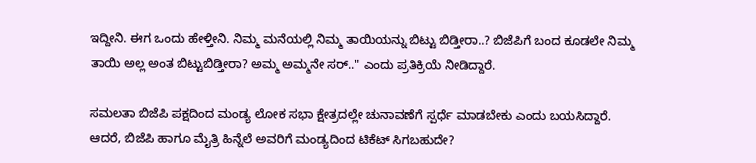ಇದ್ದೀನಿ. ಈಗ ಒಂದು ಹೇಳ್ತೀನಿ. ನಿಮ್ಮ ಮನೆಯಲ್ಲಿ ನಿಮ್ಮ ತಾಯಿಯನ್ನು ಬಿಟ್ಟು ಬಿಡ್ತೀರಾ..? ಬಿಜೆಪಿಗೆ ಬಂದ ಕೂಡಲೇ ನಿಮ್ಮ ತಾಯಿ ಅಲ್ಲ ಅಂತ ಬಿಟ್ಟುಬಿಡ್ತೀರಾ? ಅಮ್ಮ ಅಮ್ಮನೇ ಸರ್.." ಎಂದು ಪ್ರತಿಕ್ರಿಯೆ ನೀಡಿದ್ದಾರೆ.

ಸಮಲತಾ ಬಿಜೆಪಿ ಪಕ್ಷದಿಂದ ಮಂಡ್ಯ ಲೋಕ ಸಭಾ ಕ್ಷೇತ್ರದಲ್ಲೇ ಚುನಾವಣೆಗೆ ಸ್ಪರ್ಧೆ ಮಾಡಬೇಕು ಎಂದು ಬಯಸಿದ್ದಾರೆ. ಆದರೆ, ಬಿಜೆಪಿ ಹಾಗೂ ಮೈತ್ರಿ ಹಿನ್ನೆಲೆ ಅವರಿಗೆ ಮಂಡ್ಯದಿಂದ ಟಿಕೆಟ್ ಸಿಗಬಹುದೇ?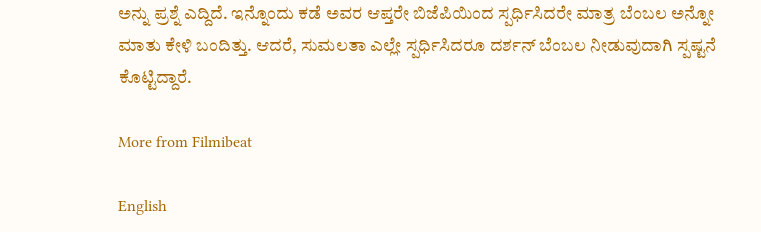ಅನ್ನು ಪ್ರಶ್ನೆ ಎದ್ದಿದೆ. ಇನ್ನೊಂದು ಕಡೆ ಅವರ ಆಪ್ತರೇ ಬಿಜೆಪಿಯಿಂದ ಸ್ಪರ್ಧಿಸಿದರೇ ಮಾತ್ರ ಬೆಂಬಲ ಅನ್ನೋ ಮಾತು ಕೇಳಿ ಬಂದಿತ್ತು. ಆದರೆ, ಸುಮಲತಾ ಎಲ್ಲೇ ಸ್ಪರ್ಧಿಸಿದರೂ ದರ್ಶನ್ ಬೆಂಬಲ ನೀಡುವುದಾಗಿ ಸ್ಪಷ್ಟನೆ ಕೊಟ್ಟಿದ್ದಾರೆ.

More from Filmibeat

English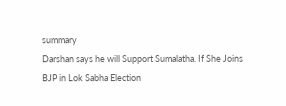summary
Darshan says he will Support Sumalatha. If She Joins BJP in Lok Sabha Election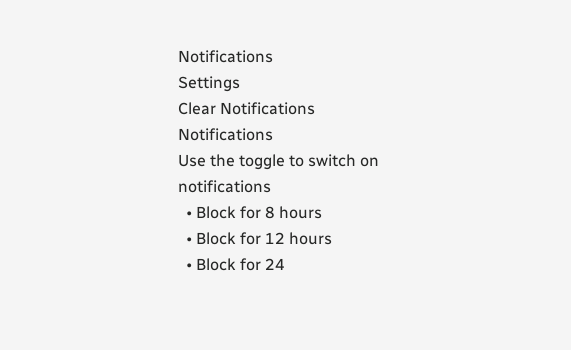Notifications
Settings
Clear Notifications
Notifications
Use the toggle to switch on notifications
  • Block for 8 hours
  • Block for 12 hours
  • Block for 24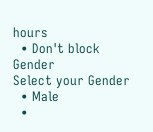hours
  • Don't block
Gender
Select your Gender
  • Male
  •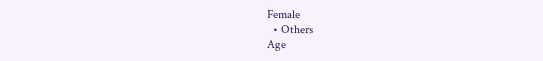Female
  • Others
Age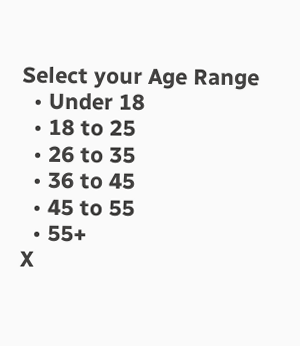Select your Age Range
  • Under 18
  • 18 to 25
  • 26 to 35
  • 36 to 45
  • 45 to 55
  • 55+
X